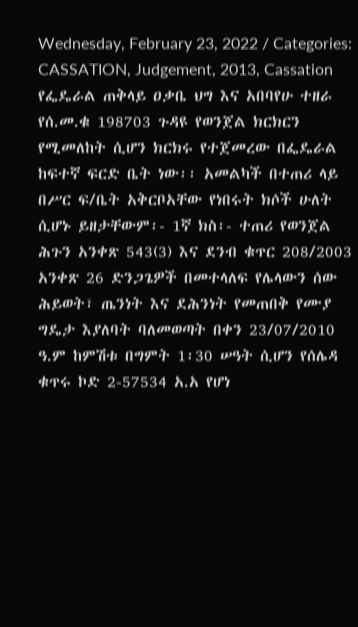Wednesday, February 23, 2022 / Categories: CASSATION, Judgement, 2013, Cassation የፌዴራል ጠቅላይ ዐቃቤ ህግ እና አበባየሁ ተዘራ የሰ.መ.ቁ 198703 ጉዳዩ የወንጀል ክርክርን የሚመለከት ሲሆን ክርክሩ የተጀመረው በፌዴራል ከፍተኛ ፍርድ ቤት ነው፡፡ አመልካች በተጠሪ ላይ በሥር ፍ/ቤት አቅርቦአቸው የነበሩት ክሶች ሁለት ሲሆኑ ይዘታቸውም፡- 1ኛ ክስ፡- ተጠሪ የወንጀል ሕጉን አንቀጽ 543(3) እና ደንብ ቁጥር 208/2003 አንቀጽ 26 ድንጋጌዎች በመተላለፍ የሌላውን ሰው ሕይወት፣ ጤንነት እና ደሕንነት የመጠበቅ የሙያ ግዴታ እያለባት ባለመወጣት በቀን 23/07/2010 ዓ.ም ከምሽቱ በግምት 1፡30 ሠዓት ሲሆን የሰሌዳ ቁጥሩ ኮድ 2-57534 አ.አ የሆነ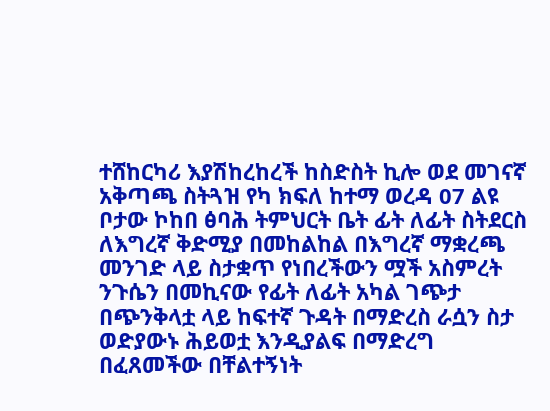ተሸከርካሪ እያሽከረከረች ከስድስት ኪሎ ወደ መገናኛ አቅጣጫ ስትጓዝ የካ ክፍለ ከተማ ወረዳ 07 ልዩ ቦታው ኮከበ ፅባሕ ትምህርት ቤት ፊት ለፊት ስትደርስ ለእግረኛ ቅድሚያ በመከልከል በእግረኛ ማቋረጫ መንገድ ላይ ስታቋጥ የነበረችውን ሟች አስምረት ንጉሴን በመኪናው የፊት ለፊት አካል ገጭታ በጭንቅላቷ ላይ ከፍተኛ ጉዳት በማድረስ ራሷን ስታ ወድያውኑ ሕይወቷ እንዲያልፍ በማድረግ በፈጸመችው በቸልተኝነት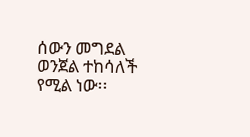ሰውን መግደል ወንጀል ተከሳለች የሚል ነው፡፡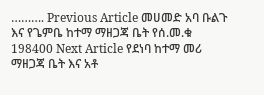………. Previous Article መሀመድ አባ ቡልጉ እና የጌምቤ ከተማ ማዘጋጃ ቤት የሰ.መ.ቁ 198400 Next Article የደነባ ከተማ መሪ ማዘጋጃ ቤት እና አቶ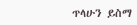ጥላሁን ይስማ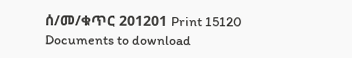ሰ/መ/ቁጥር 201201 Print 15120 Documents to download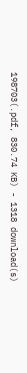198703(.pdf, 830.74 KB) - 1318 download(s)